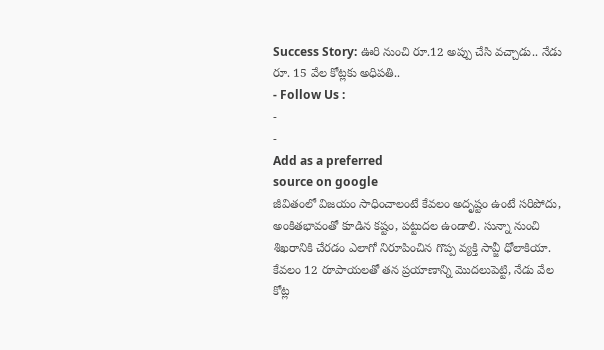Success Story: ఊరి నుంచి రూ.12 అప్పు చేసి వచ్చాడు.. నేడు రూ. 15 వేల కోట్లకు అధిపతి..
- Follow Us :
-
-
Add as a preferred
source on google
జీవితంలో విజయం సాధించాలంటే కేవలం అదృష్టం ఉంటే సరిపోదు, అంకితభావంతో కూడిన కష్టం, పట్టుదల ఉండాలి. సున్నా నుంచి శిఖరానికి చేరడం ఎలాగో నిరూపించిన గొప్ప వ్యక్తి సావ్జీ ధోలాకియా. కేవలం 12 రూపాయలతో తన ప్రయాణాన్ని మొదలుపెట్టి, నేడు వేల కోట్ల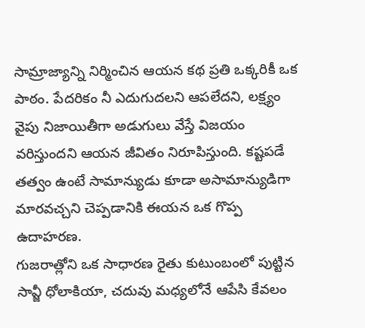సామ్రాజ్యాన్ని నిర్మించిన ఆయన కథ ప్రతి ఒక్కరికీ ఒక పాఠం. పేదరికం నీ ఎదుగుదలని ఆపలేదని, లక్ష్యం వైపు నిజాయితీగా అడుగులు వేస్తే విజయం వరిస్తుందని ఆయన జీవితం నిరూపిస్తుంది. కష్టపడే తత్వం ఉంటే సామాన్యుడు కూడా అసామాన్యుడిగా మారవచ్చని చెప్పడానికి ఈయన ఒక గొప్ప ఉదాహరణ.
గుజరాత్లోని ఒక సాధారణ రైతు కుటుంబంలో పుట్టిన సావ్జీ ధోలాకియా, చదువు మధ్యలోనే ఆపేసి కేవలం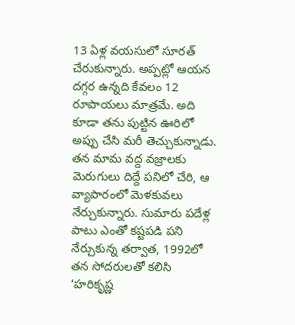13 ఏళ్ల వయసులో సూరత్ చేరుకున్నారు. అప్పట్లో ఆయన దగ్గర ఉన్నది కేవలం 12 రూపాయలు మాత్రమే. అది కూడా తను పుట్టిన ఊరిలో అప్పు చేసి మరీ తెచ్చుకున్నాడు. తన మామ వద్ద వజ్రాలకు మెరుగులు దిద్దే పనిలో చేరి, ఆ వ్యాపారంలో మెళకువలు నేర్చుకున్నారు. సుమారు పదేళ్ల పాటు ఎంతో కష్టపడి పని నేర్చుకున్న తర్వాత, 1992లో తన సోదరులతో కలిసి ‘హరికృష్ణ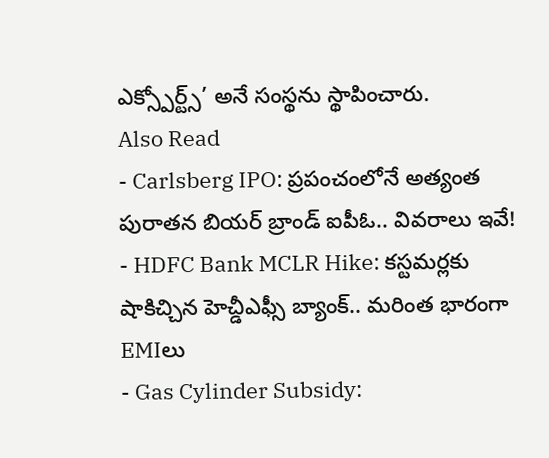ఎక్స్పోర్ట్స్’ అనే సంస్థను స్థాపించారు.
Also Read
- Carlsberg IPO: ప్రపంచంలోనే అత్యంత పురాతన బియర్ బ్రాండ్ ఐపీఓ.. వివరాలు ఇవే!
- HDFC Bank MCLR Hike: కస్టమర్లకు షాకిచ్చిన హెచ్డీఎఫ్సీ బ్యాంక్.. మరింత భారంగా EMIలు
- Gas Cylinder Subsidy: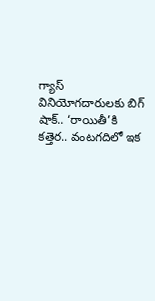గ్యాస్ వినియోగదారులకు బిగ్ షాక్.. ‘రాయితీ’కి కత్తెర.. వంటగదిలో ఇక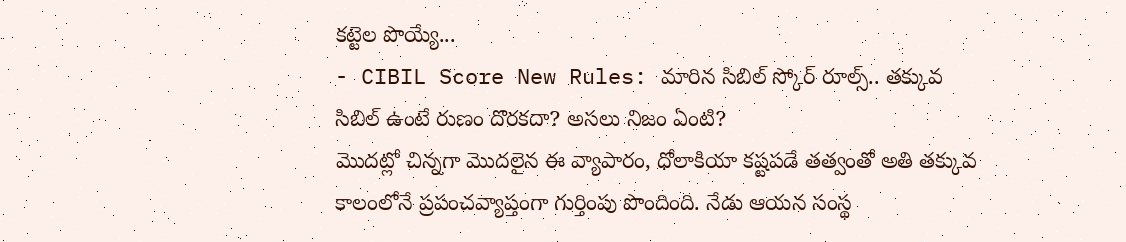కట్టెల పొయ్యే...
- CIBIL Score New Rules: మారిన సిబిల్ స్కోర్ రూల్స్.. తక్కువ సిబిల్ ఉంటే రుణం దొరకదా? అసలు నిజం ఏంటి?
మొదట్లో చిన్నగా మొదలైన ఈ వ్యాపారం, ధోలాకియా కష్టపడే తత్వంతో అతి తక్కువ కాలంలోనే ప్రపంచవ్యాప్తంగా గుర్తింపు పొందింది. నేడు ఆయన సంస్థ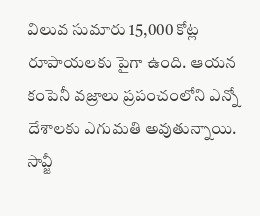విలువ సుమారు 15,000 కోట్ల రూపాయలకు పైగా ఉంది. ఆయన కంపెనీ వజ్రాలు ప్రపంచంలోని ఎన్నో దేశాలకు ఎగుమతి అవుతున్నాయి.
సావ్జీ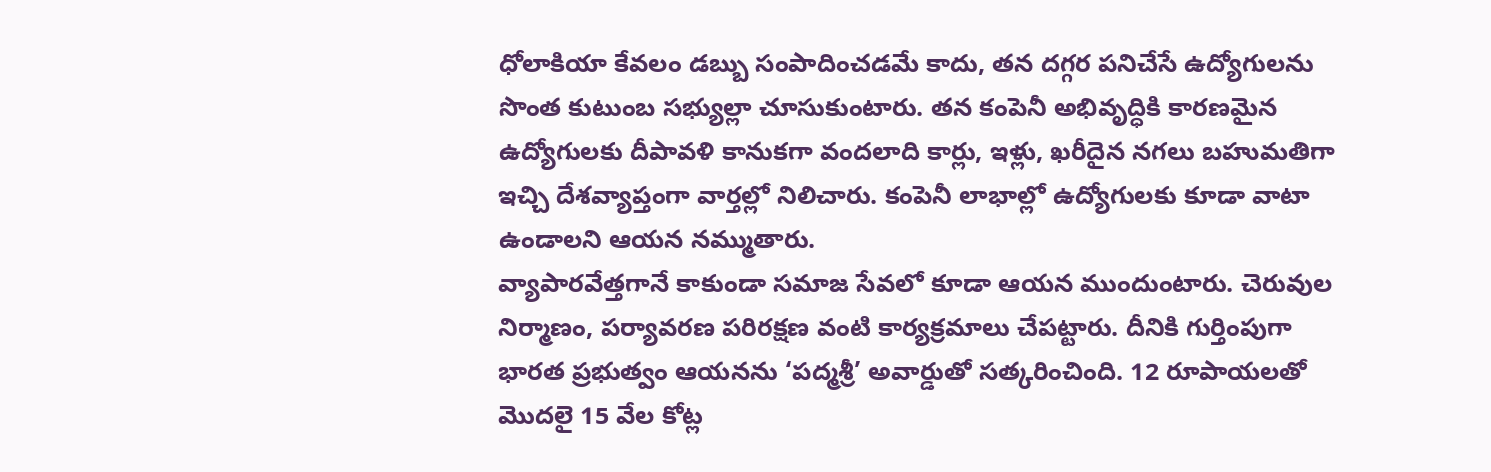ధోలాకియా కేవలం డబ్బు సంపాదించడమే కాదు, తన దగ్గర పనిచేసే ఉద్యోగులను సొంత కుటుంబ సభ్యుల్లా చూసుకుంటారు. తన కంపెనీ అభివృద్ధికి కారణమైన ఉద్యోగులకు దీపావళి కానుకగా వందలాది కార్లు, ఇళ్లు, ఖరీదైన నగలు బహుమతిగా ఇచ్చి దేశవ్యాప్తంగా వార్తల్లో నిలిచారు. కంపెనీ లాభాల్లో ఉద్యోగులకు కూడా వాటా ఉండాలని ఆయన నమ్ముతారు.
వ్యాపారవేత్తగానే కాకుండా సమాజ సేవలో కూడా ఆయన ముందుంటారు. చెరువుల నిర్మాణం, పర్యావరణ పరిరక్షణ వంటి కార్యక్రమాలు చేపట్టారు. దీనికి గుర్తింపుగా భారత ప్రభుత్వం ఆయనను ‘పద్మశ్రీ’ అవార్డుతో సత్కరించింది. 12 రూపాయలతో మొదలై 15 వేల కోట్ల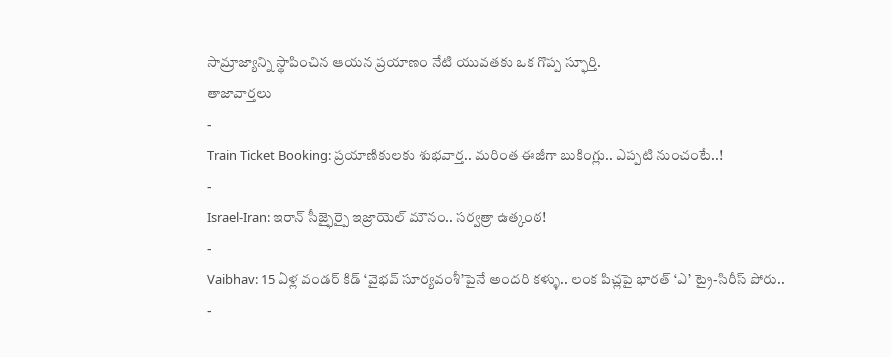సామ్రాజ్యాన్ని స్థాపించిన ఆయన ప్రయాణం నేటి యువతకు ఒక గొప్ప స్ఫూర్తి.
తాజావార్తలు
-
Train Ticket Booking: ప్రయాణికులకు శుభవార్త.. మరింత ఈజీగా బుకింగ్లు.. ఎప్పటి నుంచంటే..!
-
Israel-Iran: ఇరాన్ సీజ్ఫైర్పై ఇజ్రాయెల్ మౌనం.. సర్వత్రా ఉత్కంఠ!
-
Vaibhav: 15 ఏళ్ల వండర్ కిడ్ ‘వైభవ్ సూర్యవంశీ’పైనే అందరి కళ్ళు.. లంక పిచ్లపై భారత్ ‘ఎ’ ట్రై-సిరీస్ పోరు..
-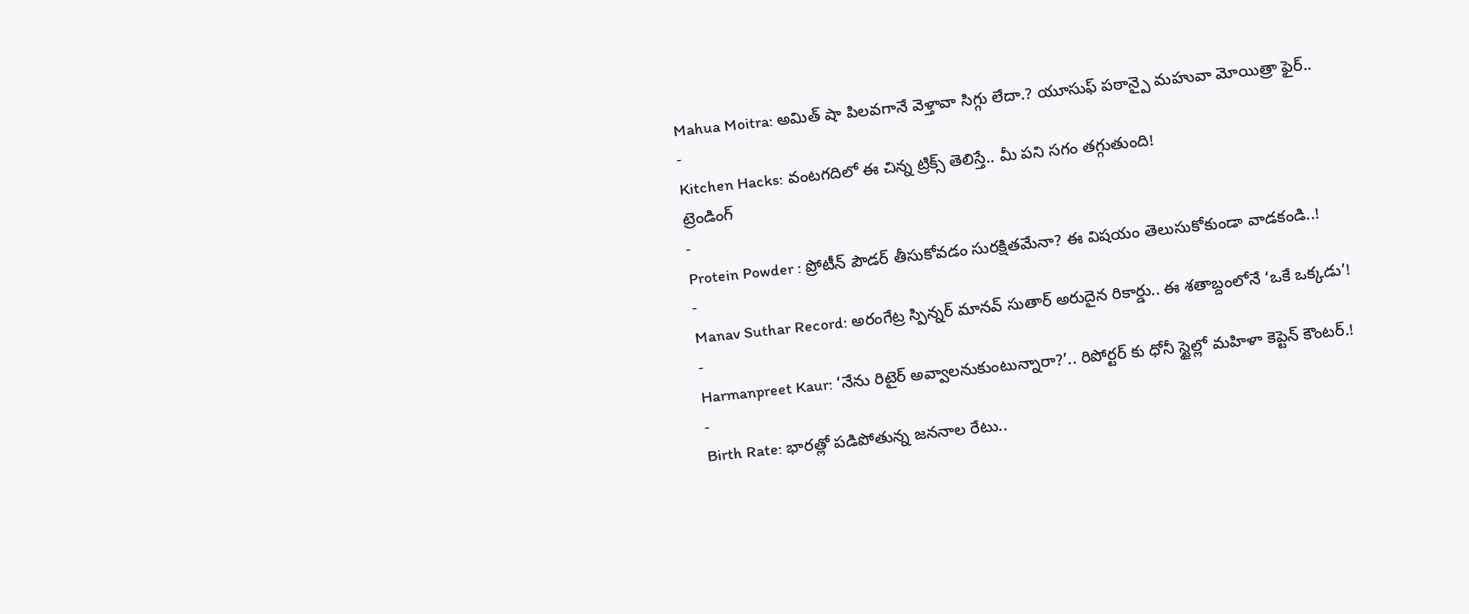Mahua Moitra: అమిత్ షా పిలవగానే వెళ్తావా సిగ్గు లేదా.? యూసుఫ్ పఠాన్పై మహువా మోయిత్రా ఫైర్..
-
Kitchen Hacks: వంటగదిలో ఈ చిన్న ట్రిక్స్ తెలిస్తే.. మీ పని సగం తగ్గుతుంది!
ట్రెండింగ్
-
Protein Powder : ప్రోటీన్ పౌడర్ తీసుకోవడం సురక్షితమేనా? ఈ విషయం తెలుసుకోకుండా వాడకండి..!
-
Manav Suthar Record: అరంగేట్ర స్పిన్నర్ మానవ్ సుతార్ అరుదైన రికార్డు.. ఈ శతాబ్దంలోనే ‘ఒకే ఒక్కడు’!
-
Harmanpreet Kaur: ‘నేను రిటైర్ అవ్వాలనుకుంటున్నారా?’.. రిపోర్టర్ కు ధోనీ స్టైల్లో మహిళా కెప్టెన్ కౌంటర్.!
-
Birth Rate: భారత్లో పడిపోతున్న జననాల రేటు..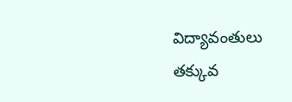విద్యావంతులు తక్కువ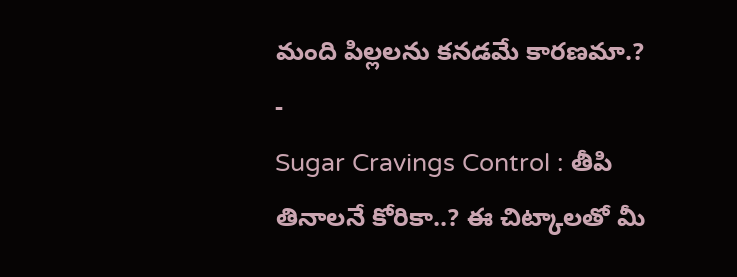మంది పిల్లలను కనడమే కారణమా.?
-
Sugar Cravings Control : తీపి తినాలనే కోరికా..? ఈ చిట్కాలతో మీ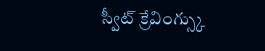స్వీట్ క్రేవింగ్స్కు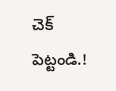చెక్ పెట్టండి.!